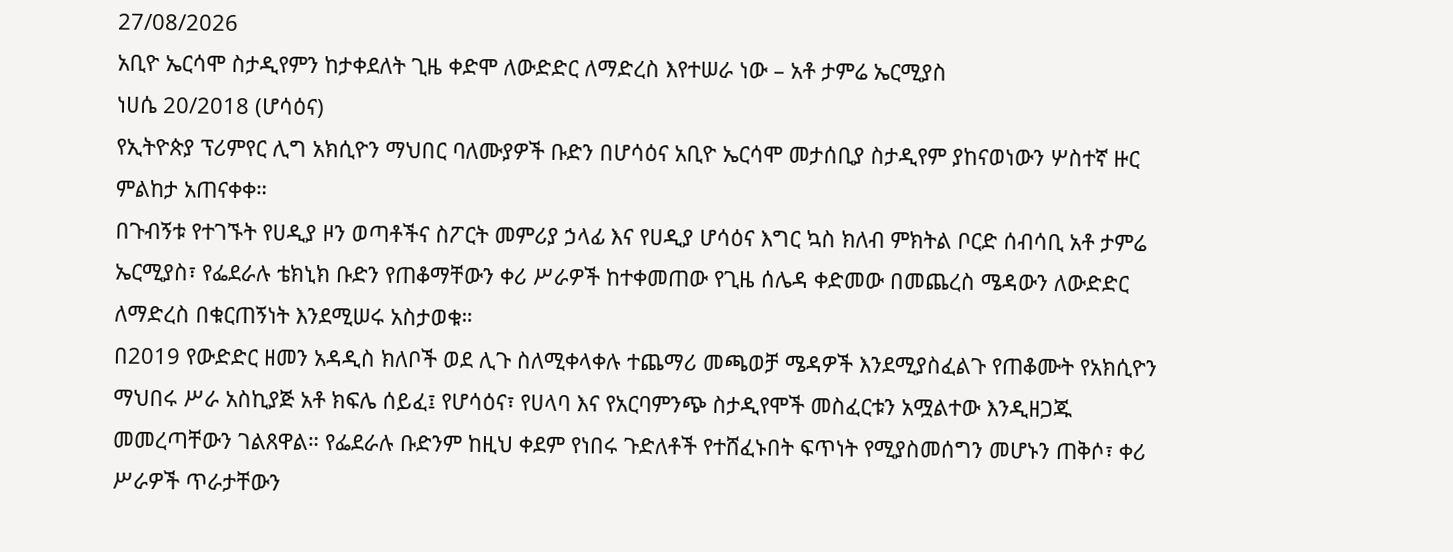27/08/2026
አቢዮ ኤርሳሞ ስታዲየምን ከታቀደለት ጊዜ ቀድሞ ለውድድር ለማድረስ እየተሠራ ነው – አቶ ታምሬ ኤርሚያስ
ነሀሴ 20/2018 (ሆሳዕና)
የኢትዮጵያ ፕሪምየር ሊግ አክሲዮን ማህበር ባለሙያዎች ቡድን በሆሳዕና አቢዮ ኤርሳሞ መታሰቢያ ስታዲየም ያከናወነውን ሦስተኛ ዙር ምልከታ አጠናቀቀ።
በጉብኝቱ የተገኙት የሀዲያ ዞን ወጣቶችና ስፖርት መምሪያ ኃላፊ እና የሀዲያ ሆሳዕና እግር ኳስ ክለብ ምክትል ቦርድ ሰብሳቢ አቶ ታምሬ ኤርሚያስ፣ የፌደራሉ ቴክኒክ ቡድን የጠቆማቸውን ቀሪ ሥራዎች ከተቀመጠው የጊዜ ሰሌዳ ቀድመው በመጨረስ ሜዳውን ለውድድር ለማድረስ በቁርጠኝነት እንደሚሠሩ አስታወቁ።
በ2019 የውድድር ዘመን አዳዲስ ክለቦች ወደ ሊጉ ስለሚቀላቀሉ ተጨማሪ መጫወቻ ሜዳዎች እንደሚያስፈልጉ የጠቆሙት የአክሲዮን ማህበሩ ሥራ አስኪያጅ አቶ ክፍሌ ሰይፈ፤ የሆሳዕና፣ የሀላባ እና የአርባምንጭ ስታዲየሞች መስፈርቱን አሟልተው እንዲዘጋጁ መመረጣቸውን ገልጸዋል። የፌደራሉ ቡድንም ከዚህ ቀደም የነበሩ ጉድለቶች የተሸፈኑበት ፍጥነት የሚያስመሰግን መሆኑን ጠቅሶ፣ ቀሪ ሥራዎች ጥራታቸውን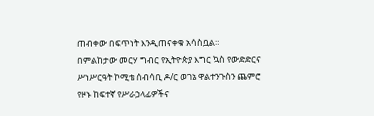ጠብቀው በፍጥነት እንዲጠናቀቁ አሳስቧል።
በምልከታው መርሃ ግብር የኢትዮጵያ እግር ኳስ የውድድርና ሥነሥርዓት ኮሚቴ ሰብሳቢ ዶ/ር ወገኔ ዋልተንጉስን ጨምሮ የዞኑ ከፍተኛ የሥራኃላፊዎችና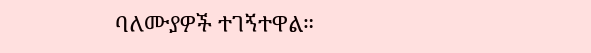ባለሙያዎች ተገኝተዋል።